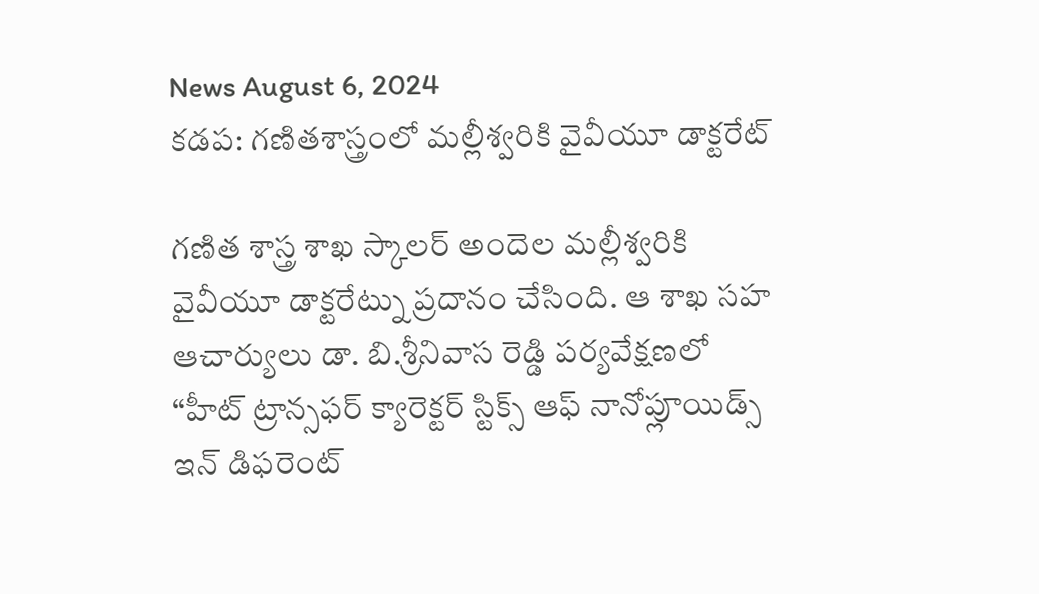News August 6, 2024
కడప: గణితశాస్త్రంలో మల్లీశ్వరికి వైవీయూ డాక్టరేట్

గణిత శాస్త్ర శాఖ స్కాలర్ అందెల మల్లీశ్వరికి వైవీయూ డాక్టరేట్ను ప్రదానం చేసింది. ఆ శాఖ సహ ఆచార్యులు డా. బి.శ్రీనివాస రెడ్డి పర్యవేక్షణలో “హీట్ ట్రాన్సఫర్ క్యారెక్టర్ స్టిక్స్ ఆఫ్ నానోప్లూయిడ్స్ ఇన్ డిఫరెంట్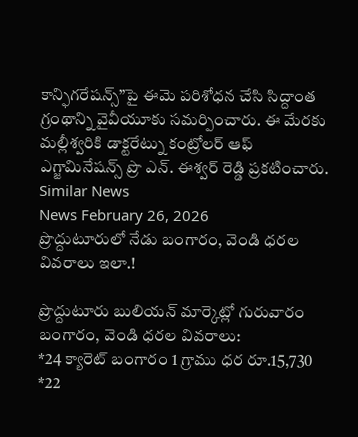కాన్ఫిగరేషన్స్”పై ఈమె పరిశోధన చేసి సిద్దాంత గ్రంథాన్ని వైవీయూకు సమర్పించారు. ఈ మేరకు మల్లీశ్వరికి డాక్టరేట్ను కంట్రోలర్ ఆఫ్ ఎగ్జామినేషన్స్ ప్రొ ఎన్. ఈశ్వర్ రెడ్డి ప్రకటించారు.
Similar News
News February 26, 2026
ప్రొద్దుటూరులో నేడు బంగారం, వెండి ధరల వివరాలు ఇలా.!

ప్రొద్దుటూరు బులియన్ మార్కెట్లో గురువారం బంగారం, వెండి ధరల వివరాలు:
*24 క్యారెట్ బంగారం 1 గ్రాము ధర రూ.15,730
*22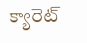క్యారెట్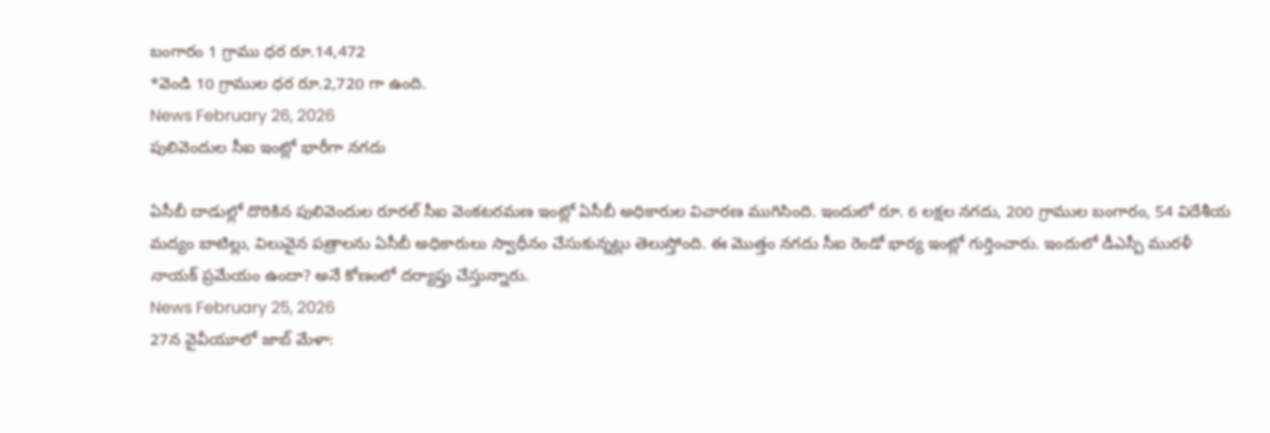బంగారం 1 గ్రాము ధర రూ.14,472
*వెండి 10 గ్రాముల ధర రూ.2,720 గా ఉంది.
News February 26, 2026
పులివెందుల సీఐ ఇంట్లో భారీగా నగదు

ఏసీబీ దాడుల్లో దొరికిన పులివెందుల రూరల్ సీఐ వెంకటరమణ ఇంట్లో ఏసీబీ అధికారుల విచారణ ముగిసింది. ఇందులో రూ. 6 లక్షల నగదు, 200 గ్రాముల బంగారం, 54 విదేశీయ మద్యం బాటిల్లు, విలువైన పత్రాలను ఏసీబీ అధికారులు స్వాధీనం చేసుకున్నట్లు తెలుస్తోంది. ఈ మొత్తం నగదు సీఐ రెండో భార్య ఇంట్లో గుర్తించారు. ఇందులో డీఎస్పీ మురళీ నాయక్ ప్రమేయం ఉందా? అనే కోణంలో దర్యాప్తు చేస్తున్నారు.
News February 25, 2026
27న వైవీయూలో జాబ్ మేళా: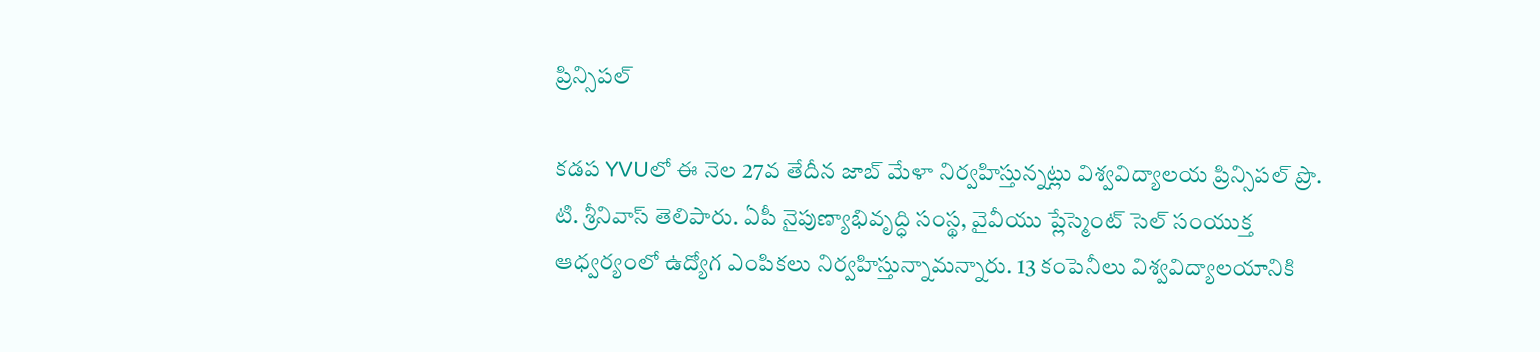ప్రిన్సిపల్

కడప YVUలో ఈ నెల 27వ తేదీన జాబ్ మేళా నిర్వహిస్తున్నట్లు విశ్వవిద్యాలయ ప్రిన్సిపల్ ప్రొ. టి. శ్రీనివాస్ తెలిపారు. ఏపీ నైపుణ్యాభివృద్ధి సంస్థ, వైవీయు ప్లేస్మెంట్ సెల్ సంయుక్త ఆధ్వర్యంలో ఉద్యోగ ఎంపికలు నిర్వహిస్తున్నామన్నారు. 13 కంపెనీలు విశ్వవిద్యాలయానికి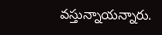వస్తున్నాయన్నారు.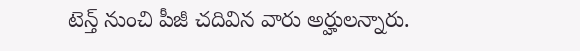టెన్త్ నుంచి పీజీ చదివిన వారు అర్హులన్నారు.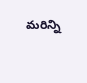మరిన్ని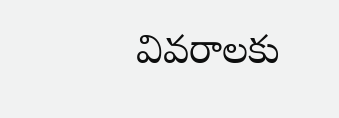వివరాలకు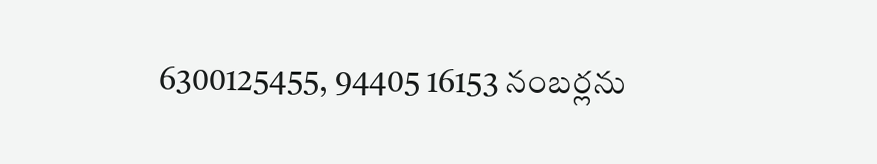6300125455, 94405 16153 నంబర్లను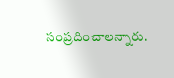సంప్రదించాలన్నారు.